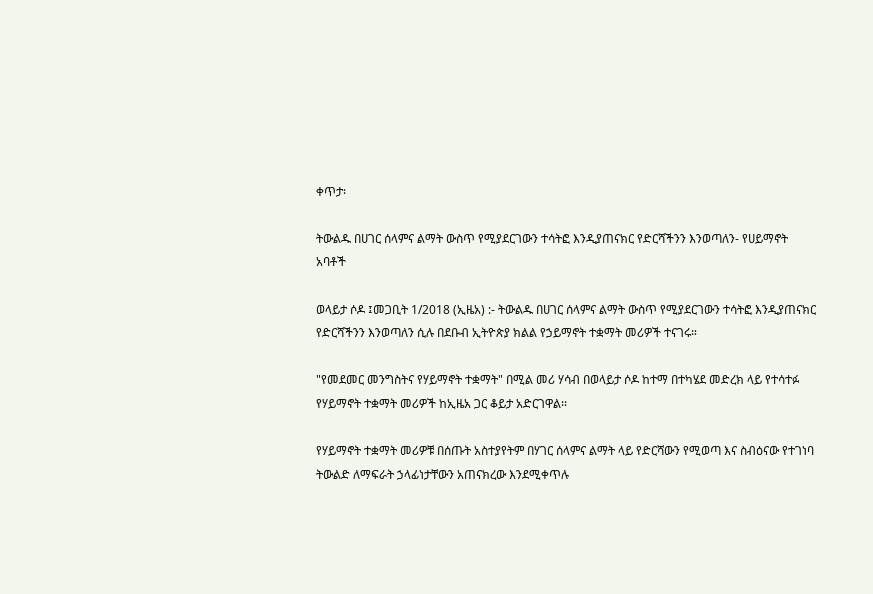ቀጥታ፡

ትውልዱ በሀገር ሰላምና ልማት ውስጥ የሚያደርገውን ተሳትፎ እንዲያጠናክር የድርሻችንን እንወጣለን- የሀይማኖት አባቶች

ወላይታ ሶዶ ፤መጋቢት 1/2018 (ኢዜአ) :- ትውልዱ በሀገር ሰላምና ልማት ውስጥ የሚያደርገውን ተሳትፎ እንዲያጠናክር የድርሻችንን እንወጣለን ሲሉ በደቡብ ኢትዮጵያ ክልል የኃይማኖት ተቋማት መሪዎች ተናገሩ።

"የመደመር መንግስትና የሃይማኖት ተቋማት" በሚል መሪ ሃሳብ በወላይታ ሶዶ ከተማ በተካሄደ መድረክ ላይ የተሳተፉ የሃይማኖት ተቋማት መሪዎች ከኢዜአ ጋር ቆይታ አድርገዋል፡፡

የሃይማኖት ተቋማት መሪዎቹ በሰጡት አስተያየትም በሃገር ሰላምና ልማት ላይ የድርሻውን የሚወጣ እና ስብዕናው የተገነባ ትውልድ ለማፍራት ኃላፊነታቸውን አጠናክረው እንደሚቀጥሉ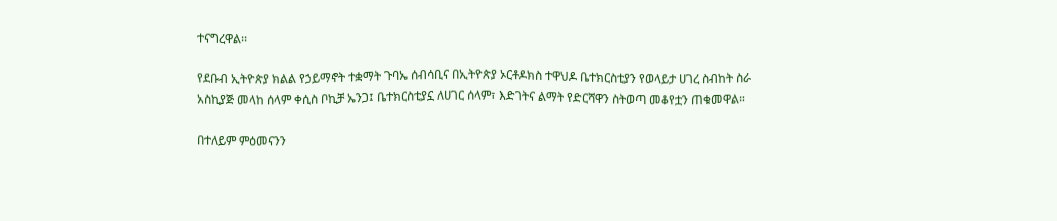ተናግረዋል፡፡

የደቡብ ኢትዮጵያ ክልል የኃይማኖት ተቋማት ጉባኤ ሰብሳቢና በኢትዮጵያ ኦርቶዶክስ ተዋህዶ ቤተክርስቲያን የወላይታ ሀገረ ስብከት ስራ አስኪያጅ መላከ ሰላም ቀሲስ ቦኪቻ ኤንጋ፤ ቤተክርስቲያኗ ለሀገር ሰላም፣ እድገትና ልማት የድርሻዋን ስትወጣ መቆየቷን ጠቁመዋል።

በተለይም ምዕመናንን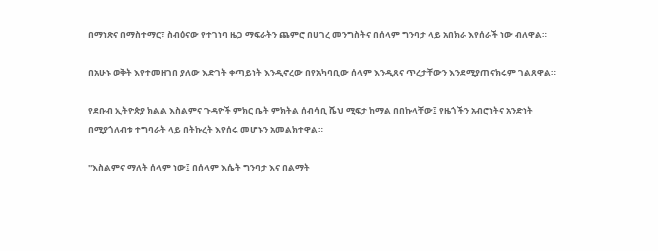በማነጽና በማስተማር፣ ስብዕናው የተገነባ ዜጋ ማፍራትን ጨምሮ በሀገረ መንግስትና በሰላም ግንባታ ላይ አበክራ እየሰራች ነው ብለዋል።

በአሁኑ ወቅት እየተመዘገበ ያለው እድገት ቀጣይነት እንዲኖረው በየአካባቢው ሰላም እንዲጸና ጥረታቸውን እንደሚያጠናክሩም ገልጸዋል።

የደቡብ ኢትዮጵያ ክልል እስልምና ጉዳዮች ምክር ቤት ምክትል ሰብሳቢ ሼህ ሚፍታ ከማል በበኩላቸው፤ የዜጎችን አብሮነትና አንድነት በሚያጎለብቱ ተግባራት ላይ በትኩረት እየሰሩ መሆኑን አመልክተዋል።

''እስልምና ማለት ሰላም ነው፤ በሰላም እሴት ግንባታ እና በልማት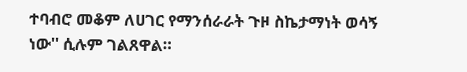ተባብሮ መቆም ለሀገር የማንሰራራት ጉዞ ስኬታማነት ወሳኝ ነው'' ሲሉም ገልጸዋል።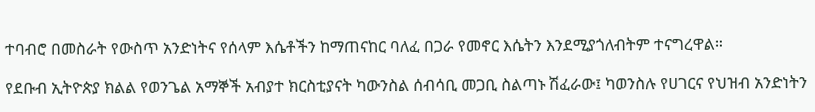ተባብሮ በመስራት የውስጥ አንድነትና የሰላም እሴቶችን ከማጠናከር ባለፈ በጋራ የመኖር እሴትን እንደሚያጎለብትም ተናግረዋል።

የደቡብ ኢትዮጵያ ክልል የወንጌል አማኞች አብያተ ክርስቲያናት ካውንስል ሰብሳቢ መጋቢ ስልጣኑ ሽፈራው፤ ካወንስሉ የሀገርና የህዝብ አንድነትን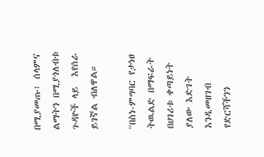በሚያመጡ፣ ሰላምና ልማትን በሚያጎለብቱ ጉዳዮች ላይ  እየሰራ ይገኛል ብለዋል።

''በስነ-ምግባር የታነፀ ትዉልድ በማፍራት በሀገሪቱ ቀጣይነት ያለው እድገት እንዲመዘገብ የድርሻችንን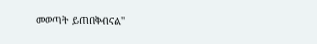መወጣት ይጠበቅብናል''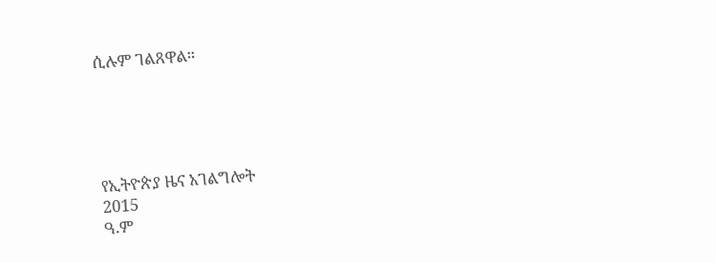ሲሉም ገልጸዋል።





የኢትዮጵያ ዜና አገልግሎት
2015
ዓ.ም